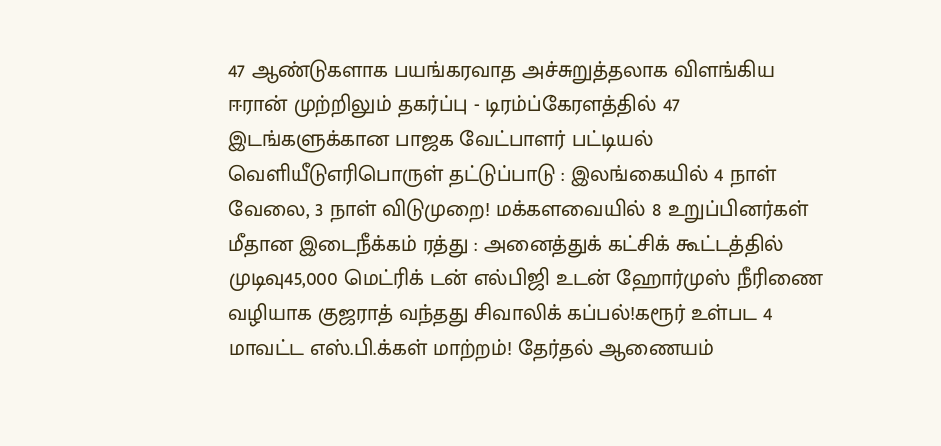47 ஆண்டுகளாக பயங்கரவாத அச்சுறுத்தலாக விளங்கிய ஈரான் முற்றிலும் தகர்ப்பு - டிரம்ப்கேரளத்தில் 47 இடங்களுக்கான பாஜக வேட்பாளர் பட்டியல் வெளியீடுஎரிபொருள் தட்டுப்பாடு : இலங்கையில் 4 நாள் வேலை, 3 நாள் விடுமுறை! மக்களவையில் 8 உறுப்பினர்கள் மீதான இடைநீக்கம் ரத்து : அனைத்துக் கட்சிக் கூட்டத்தில் முடிவு45,000 மெட்ரிக் டன் எல்பிஜி உடன் ஹோர்முஸ் நீரிணை வழியாக குஜராத் வந்தது சிவாலிக் கப்பல்!கரூர் உள்பட 4 மாவட்ட எஸ்.பி.க்கள் மாற்றம்! தேர்தல் ஆணையம்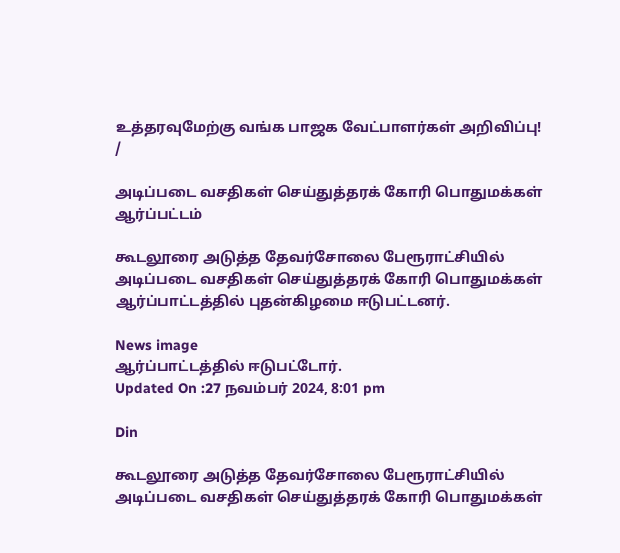உத்தரவுமேற்கு வங்க பாஜக வேட்பாளர்கள் அறிவிப்பு!
/

அடிப்படை வசதிகள் செய்துத்தரக் கோரி பொதுமக்கள் ஆர்ப்பட்டம்

கூடலூரை அடுத்த தேவர்சோலை பேரூராட்சியில் அடிப்படை வசதிகள் செய்துத்தரக் கோரி பொதுமக்கள் ஆர்ப்பாட்டத்தில் புதன்கிழமை ஈடுபட்டனர்.

News image
ஆர்ப்பாட்டத்தில் ஈடுபட்டோர்.
Updated On :27 நவம்பர் 2024, 8:01 pm

Din

கூடலூரை அடுத்த தேவர்சோலை பேரூராட்சியில் அடிப்படை வசதிகள் செய்துத்தரக் கோரி பொதுமக்கள்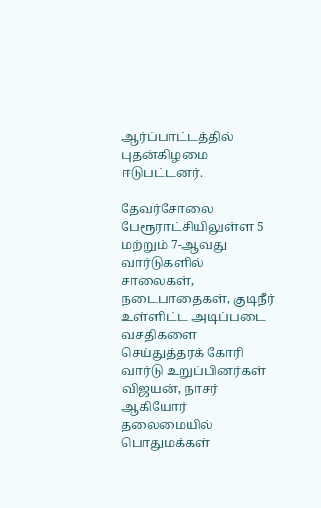ஆர்ப்பாட்டத்தில் புதன்கிழமை ஈடுபட்டனர்.

தேவர்சோலை பேரூராட்சியிலுள்ள 5 மற்றும் 7-ஆவது வார்டுகளில் சாலைகள், நடைபாதைகள், குடிநீர் உள்ளிட்ட அடிப்படை வசதிகளை செய்துத்தரக் கோரி வார்டு உறுப்பினர்கள் விஜயன், நாசர் ஆகியோர் தலைமையில் பொதுமக்கள்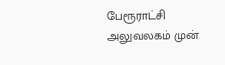பேரூராட்சி அலுவலகம் முன்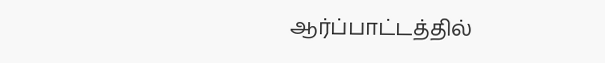ஆர்ப்பாட்டத்தில்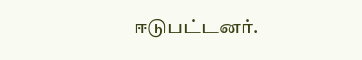ஈடுபட்டனர்.